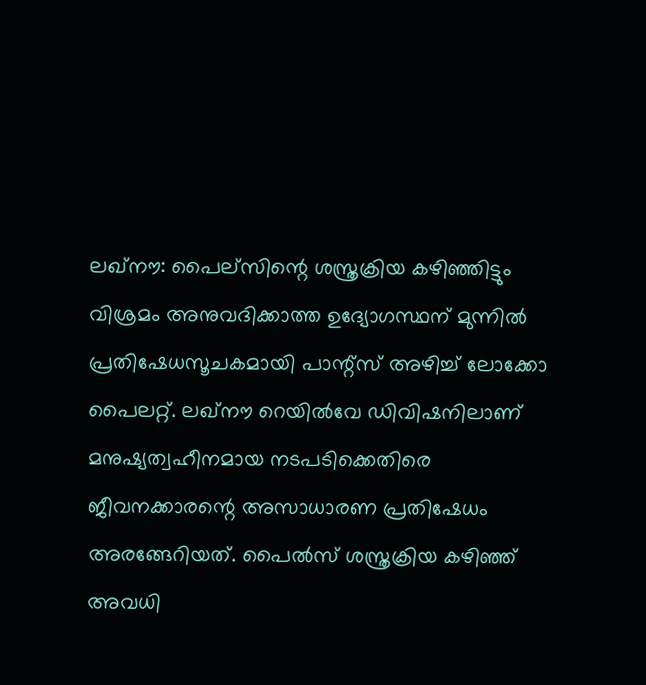ലഖ്‌നൗ: പൈല്സിന്റെ ശസ്ത്രക്രിയ കഴിഞ്ഞിട്ടും വിശ്രമം അനുവദിക്കാത്ത ഉദ്യോഗസ്ഥന് മുന്നിൽ പ്രതിഷേധസൂചകമായി പാന്റ്സ് അഴിച്ച് ലോക്കോ പൈലറ്റ്. ലഖ്‌നൗ റെയിൽവേ ഡിവിഷനിലാണ് മനുഷ്യത്വഹീനമായ നടപടിക്കെതിരെ ജീവനക്കാരന്റെ അസാധാരണ പ്രതിഷേധം അരങ്ങേറിയത്. പൈൽസ് ശസ്ത്രക്രിയ കഴിഞ്ഞ് അവധി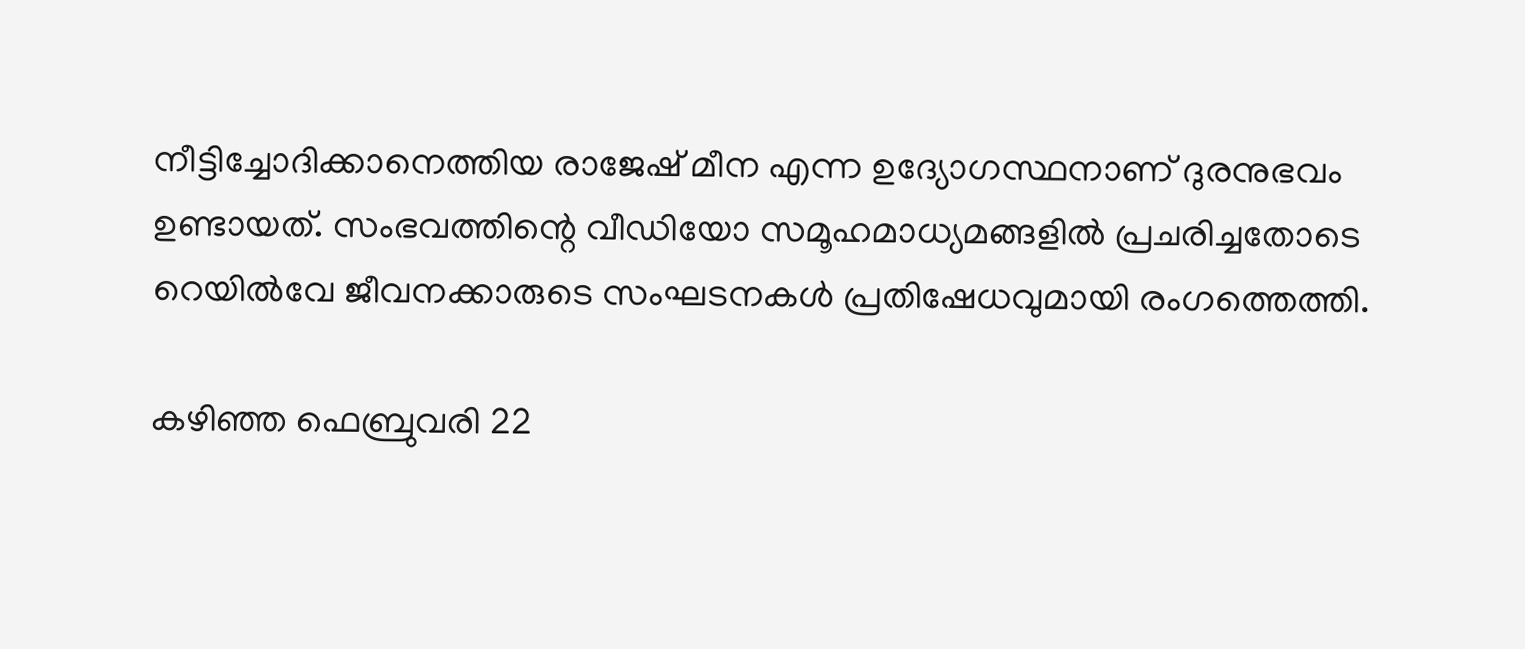നീട്ടിച്ചോദിക്കാനെത്തിയ രാജേഷ് മീന എന്ന ഉദ്യോഗസ്ഥനാണ് ദുരനുഭവം ഉണ്ടായത്. സംഭവത്തിന്റെ വീഡിയോ സമൂഹമാധ്യമങ്ങളിൽ പ്രചരിച്ചതോടെ റെയിൽവേ ജീവനക്കാരുടെ സംഘടനകൾ പ്രതിഷേധവുമായി രംഗത്തെത്തി.

കഴിഞ്ഞ ഫെബ്രുവരി 22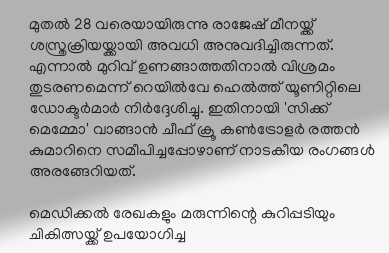മുതൽ 28 വരെയായിരുന്നു രാജേഷ് മീനയ്ക്ക് ശസ്ത്രക്രിയയ്ക്കായി അവധി അനുവദിച്ചിരുന്നത്. എന്നാൽ മുറിവ് ഉണങ്ങാത്തതിനാൽ വിശ്രമം തുടരണമെന്ന് റെയിൽവേ ഹെൽത്ത് യൂണിറ്റിലെ ഡോക്ടർമാർ നിർദ്ദേശിച്ചു. ഇതിനായി 'സിക്ക് മെമ്മോ' വാങ്ങാൻ ചീഫ് ക്രൂ കൺട്രോളർ രത്തൻ കുമാറിനെ സമീപിച്ചപ്പോഴാണ് നാടകീയ രംഗങ്ങൾ അരങ്ങേറിയത്.

മെഡിക്കൽ രേഖകളും മരുന്നിന്റെ കുറിപ്പടിയും ചികിത്സയ്ക്ക് ഉപയോഗിച്ച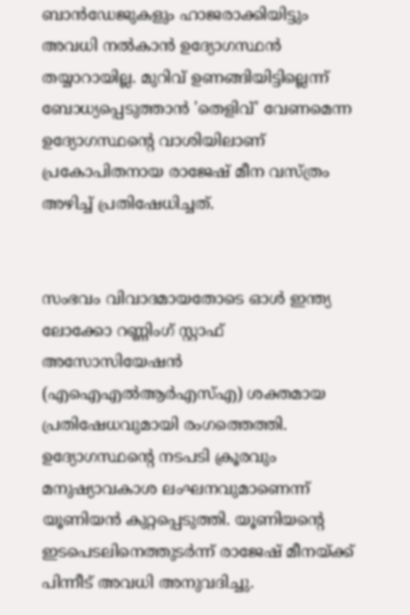ബാൻഡേജുകളും ഹാജരാക്കിയിട്ടും അവധി നൽകാൻ ഉദ്യോഗസ്ഥൻ തയ്യാറായില്ല. മുറിവ് ഉണങ്ങിയിട്ടില്ലെന്ന് ബോധ്യപ്പെടുത്താൻ 'തെളിവ്' വേണമെന്ന ഉദ്യോഗസ്ഥന്റെ വാശിയിലാണ് പ്രകോപിതനായ രാജേഷ് മീന വസ്ത്രം അഴിച്ച് പ്രതിഷേധിച്ചത്.


സംഭവം വിവാദമായതോടെ ഓൾ ഇന്ത്യ ലോക്കോ റണ്ണിംഗ് സ്റ്റാഫ് അസോസിയേഷൻ (എഐഎൽആർഎസ്എ) ശക്തമായ പ്രതിഷേധവുമായി രംഗത്തെത്തി. ഉദ്യോഗസ്ഥന്റെ നടപടി ക്രൂരവും മനുഷ്യാവകാശ ലംഘനവുമാണെന്ന് യൂണിയൻ കുറ്റപ്പെടുത്തി. യൂണിയന്റെ ഇടപെടലിനെത്തുടർന്ന് രാജേഷ് മീനയ്ക്ക് പിന്നീട് അവധി അനുവദിച്ചു.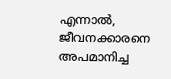എന്നാൽ, ജീവനക്കാരനെ അപമാനിച്ച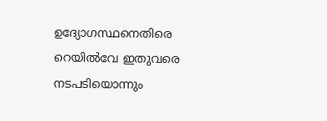ഉദ്യോഗസ്ഥനെതിരെ റെയിൽവേ ഇതുവരെ നടപടിയൊന്നും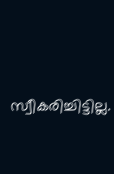സ്വീകരിച്ചിട്ടില്ല.